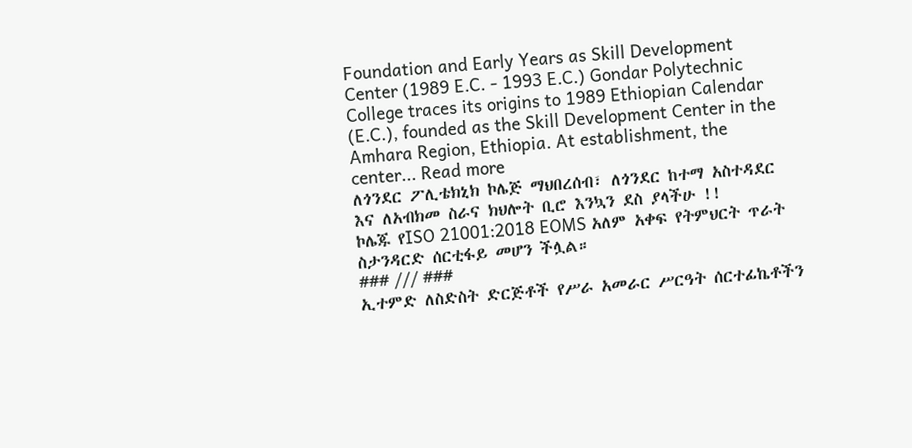Foundation and Early Years as Skill Development Center (1989 E.C. - 1993 E.C.) Gondar Polytechnic College traces its origins to 1989 Ethiopian Calendar (E.C.), founded as the Skill Development Center in the Amhara Region, Ethiopia. At establishment, the center... Read more
ለጎንደር ፖሊቴክኒክ ኮሌጅ ማህበረሰብ፣ ለጎንደር ከተማ አስተዳደር እና ለአብክመ ስራና ክህሎት ቢሮ እንኳን ደስ ያላችሁ !!
ኮሌጁ የISO 21001:2018 EOMS አለም አቀፍ የትምህርት ጥራት ስታንዳርድ ሰርቲፋይ መሆን ችሏል።
### /// ###
ኢተምድ ለስድስት ድርጅቶች የሥራ አመራር ሥርዓት ሰርተፊኬቶችን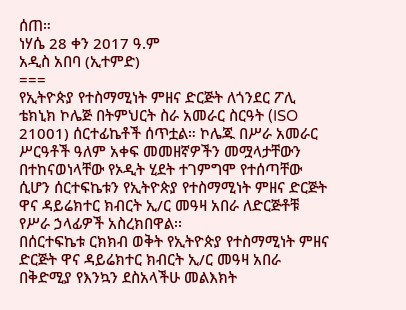ሰጠ።
ነሃሴ 28 ቀን 2017 ዓ.ም
አዲስ አበባ (ኢተምድ)
===
የኢትዮጵያ የተስማሚነት ምዘና ድርጅት ለጎንደር ፖሊ ቴክኒክ ኮሌጅ በትምህርት ስራ አመራር ስርዓት (ISO 21001) ሰርተፊኬቶች ሰጥቷል። ኮሌጁ በሥራ አመራር ሥርዓቶች ዓለም አቀፍ መመዘኛዎችን መሟላታቸውን በተከናወነላቸው የኦዲት ሂደት ተገምግሞ የተሰጣቸው ሲሆን ሰርተፍኬቱን የኢትዮጵያ የተስማሚነት ምዘና ድርጅት ዋና ዳይሬክተር ክብርት ኢ/ር መዓዛ አበራ ለድርጅቶቹ የሥራ ኃላፊዎች አስረክበዋል፡፡
በሰርተፍኬቱ ርክክብ ወቅት የኢትዮጵያ የተስማሚነት ምዘና ድርጅት ዋና ዳይሬክተር ክብርት ኢ/ር መዓዛ አበራ በቅድሚያ የእንኳን ደስአላችሁ መልእክት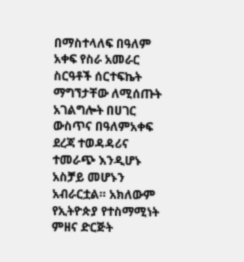በማስተላለፍ በዓለም አቀፍ የስራ አመራር ስርዓቶች ሰርተፍኬት ማግኘታቸው ለሚሰጡት አገልግሎት በሀገር ውስጥና በዓለምአቀፍ ደረጃ ተወዳዳሪና ተመራጭ እንዲሆኑ አስቻይ መሆኑን አብራርቷል። አክለውም የኢትዮጵያ የተስማሚነት ምዘና ድርጅት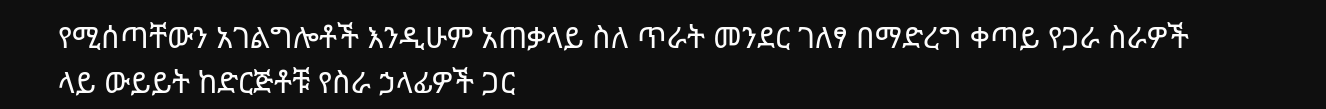የሚሰጣቸውን አገልግሎቶች እንዲሁም አጠቃላይ ስለ ጥራት መንደር ገለፃ በማድረግ ቀጣይ የጋራ ስራዎች ላይ ውይይት ከድርጅቶቹ የስራ ኃላፊዎች ጋር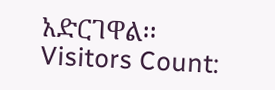አድርገዋል፡፡
Visitors Count: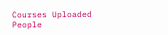Courses Uploaded
People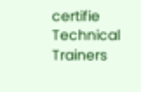certifie
Technical Trainers